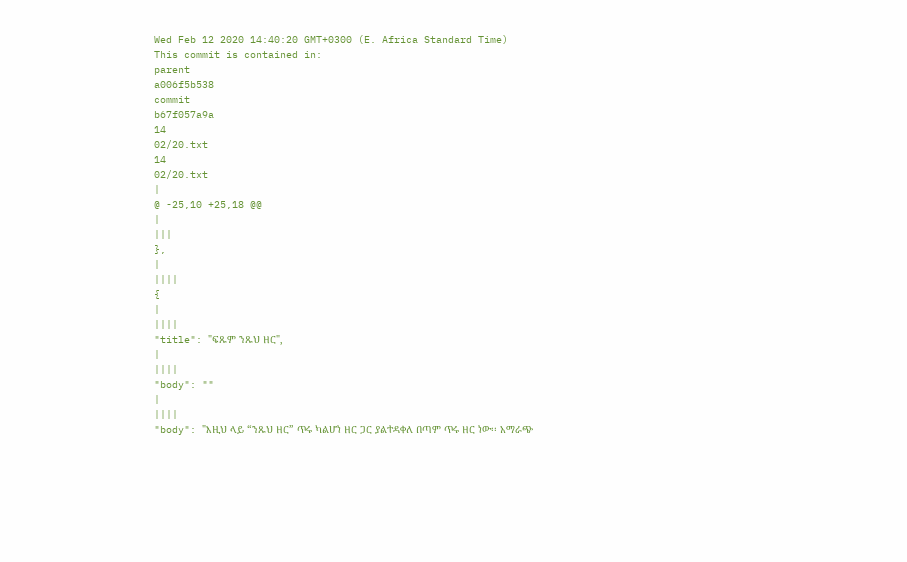Wed Feb 12 2020 14:40:20 GMT+0300 (E. Africa Standard Time)
This commit is contained in:
parent
a006f5b538
commit
b67f057a9a
14
02/20.txt
14
02/20.txt
|
@ -25,10 +25,18 @@
|
|||
},
|
||||
{
|
||||
"title": "ፍጹም ንጹህ ዘር",
|
||||
"body": ""
|
||||
"body": "እዚህ ላይ “ንጹህ ዘር” ጥሩ ካልሆነ ዘር ጋር ያልተዳቀለ በጣም ጥሩ ዘር ነው፡፡ አማራጭ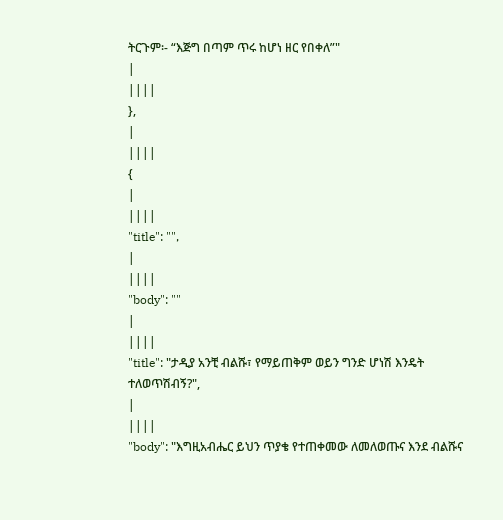ትርጉም፡- “እጅግ በጣም ጥሩ ከሆነ ዘር የበቀለ”"
|
||||
},
|
||||
{
|
||||
"title": "",
|
||||
"body": ""
|
||||
"title": "ታዲያ አንቺ ብልሹ፣ የማይጠቅም ወይን ግንድ ሆነሽ እንዴት ተለወጥሽብኝ?",
|
||||
"body": "እግዚአብሔር ይህን ጥያቄ የተጠቀመው ለመለወጡና እንደ ብልሹና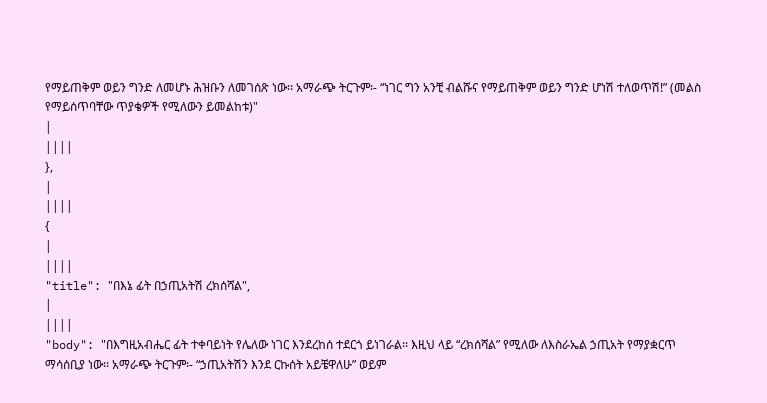የማይጠቅም ወይን ግንድ ለመሆኑ ሕዝቡን ለመገሰጽ ነው፡፡ አማራጭ ትርጉም፡- “ነገር ግን አንቺ ብልሹና የማይጠቅም ወይን ግንድ ሆነሽ ተለወጥሽ!” (መልስ የማይሰጥባቸው ጥያቄዎች የሚለውን ይመልከቱ)"
|
||||
},
|
||||
{
|
||||
"title": "በእኔ ፊት በኃጢአትሽ ረክሰሻል",
|
||||
"body": "በእግዚአብሔር ፊት ተቀባይነት የሌለው ነገር እንደረከሰ ተደርጎ ይነገራል፡፡ እዚህ ላይ “ረክሰሻል” የሚለው ለእስራኤል ኃጢአት የማያቋርጥ ማሳሰቢያ ነው፡፡ አማራጭ ትርጉም፡- “ኃጢአትሽን እንደ ርኩሰት አይቼዋለሁ” ወይም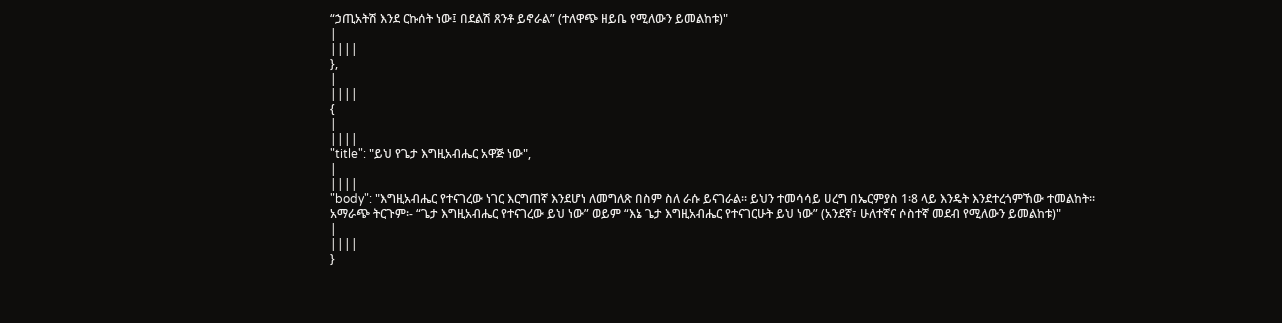“ኃጢአትሽ እንደ ርኩሰት ነው፤ በደልሽ ጸንቶ ይኖራል” (ተለዋጭ ዘይቤ የሚለውን ይመልከቱ)"
|
||||
},
|
||||
{
|
||||
"title": "ይህ የጌታ እግዚአብሔር አዋጅ ነው",
|
||||
"body": "እግዚአብሔር የተናገረው ነገር እርግጠኛ እንደሆነ ለመግለጽ በስም ስለ ራሱ ይናገራል፡፡ ይህን ተመሳሳይ ሀረግ በኤርምያስ 1፡8 ላይ እንዴት እንደተረጎምኸው ተመልከት፡፡ አማራጭ ትርጉም፡- “ጌታ እግዚአብሔር የተናገረው ይህ ነው” ወይም “እኔ ጌታ እግዚአብሔር የተናገርሁት ይህ ነው” (አንደኛ፣ ሁለተኛና ሶስተኛ መደብ የሚለውን ይመልከቱ)"
|
||||
}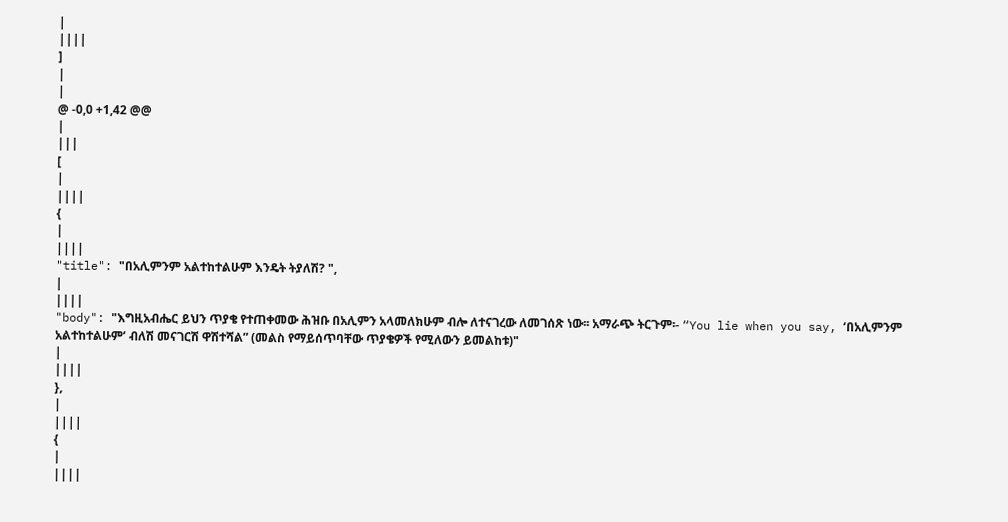|
||||
]
|
|
@ -0,0 +1,42 @@
|
|||
[
|
||||
{
|
||||
"title": "በአሊምንም አልተከተልሁም እንዴት ትያለሽ? ",
|
||||
"body": "እግዚአብሔር ይህን ጥያቄ የተጠቀመው ሕዝቡ በአሊምን አላመለክሁም ብሎ ለተናገረው ለመገሰጽ ነው፡፡ አማራጭ ትርጉም፡- “You lie when you say, ‘በአሊምንም አልተከተልሁም’ ብለሽ መናገርሽ ዋሽተሻል” (መልስ የማይሰጥባቸው ጥያቄዎች የሚለውን ይመልከቱ)"
|
||||
},
|
||||
{
|
||||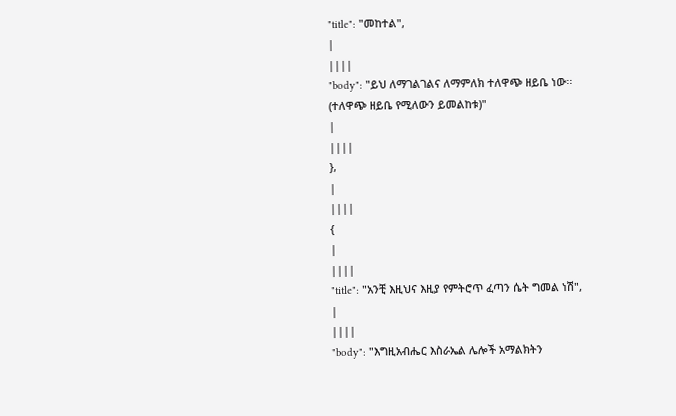"title": "መከተል",
|
||||
"body": "ይህ ለማገልገልና ለማምለክ ተለዋጭ ዘይቤ ነው፡፡ (ተለዋጭ ዘይቤ የሚለውን ይመልከቱ)"
|
||||
},
|
||||
{
|
||||
"title": "አንቺ እዚህና እዚያ የምትሮጥ ፈጣን ሴት ግመል ነሽ",
|
||||
"body": "እግዚአብሔር እስራኤል ሌሎች አማልክትን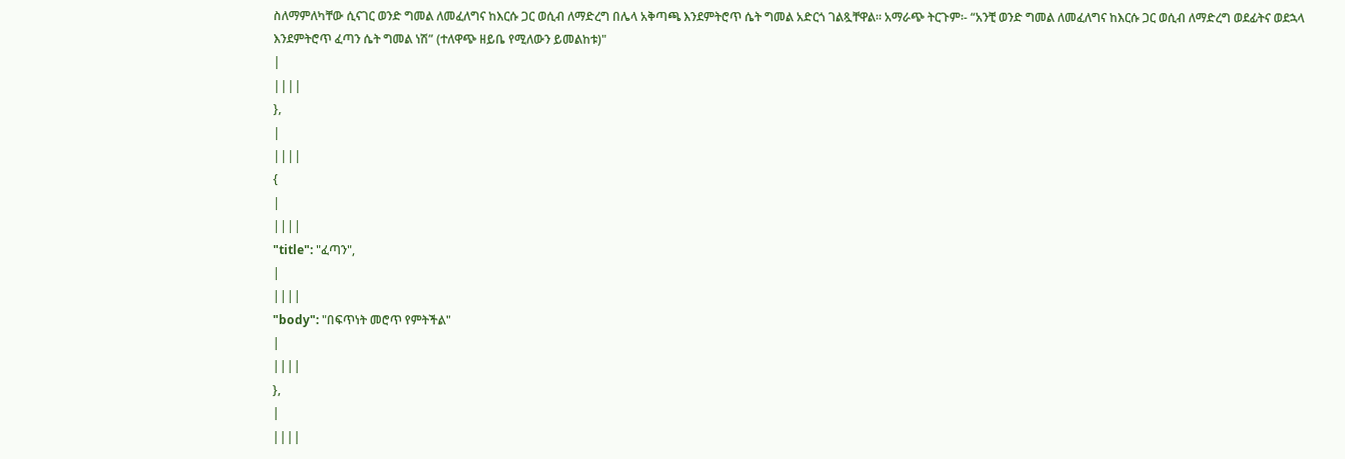ስለማምለካቸው ሲናገር ወንድ ግመል ለመፈለግና ከእርሱ ጋር ወሲብ ለማድረግ በሌላ አቅጣጫ እንደምትሮጥ ሴት ግመል አድርጎ ገልጿቸዋል፡፡ አማራጭ ትርጉም፡- “አንቺ ወንድ ግመል ለመፈለግና ከእርሱ ጋር ወሲብ ለማድረግ ወደፊትና ወደኋላ እንደምትሮጥ ፈጣን ሴት ግመል ነሽ” (ተለዋጭ ዘይቤ የሚለውን ይመልከቱ)"
|
||||
},
|
||||
{
|
||||
"title": "ፈጣን",
|
||||
"body": "በፍጥነት መሮጥ የምትችል"
|
||||
},
|
||||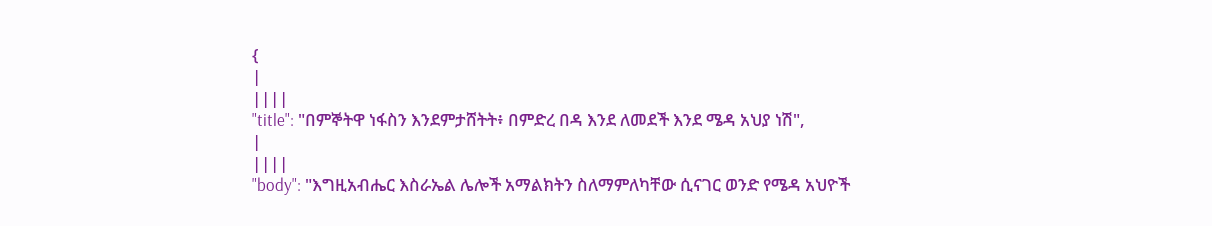{
|
||||
"title": "በምኞትዋ ነፋስን እንደምታሸትት፥ በምድረ በዳ እንደ ለመደች እንደ ሜዳ አህያ ነሽ",
|
||||
"body": "እግዚአብሔር እስራኤል ሌሎች አማልክትን ስለማምለካቸው ሲናገር ወንድ የሜዳ አህዮች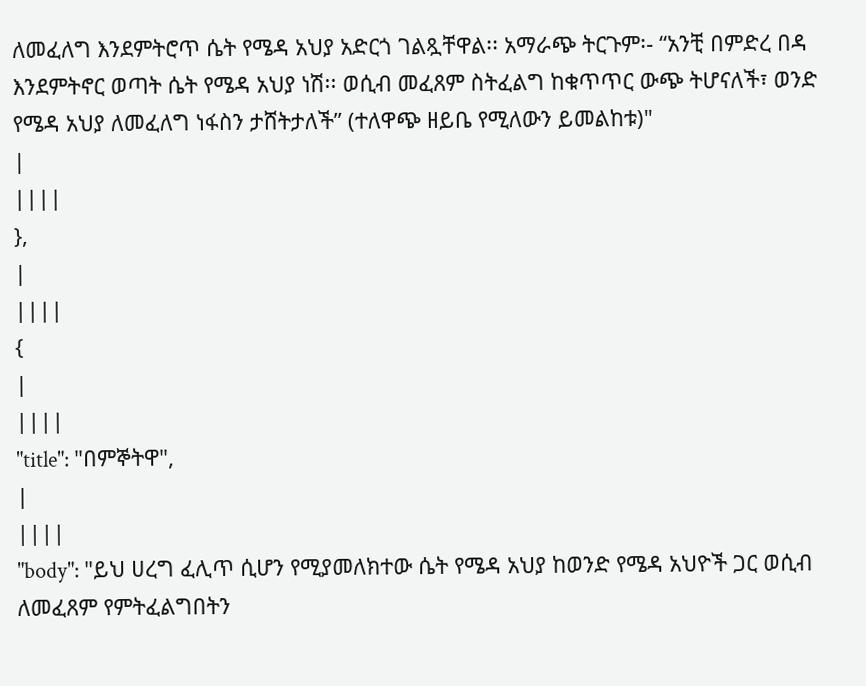ለመፈለግ እንደምትሮጥ ሴት የሜዳ አህያ አድርጎ ገልጿቸዋል፡፡ አማራጭ ትርጉም፡- “አንቺ በምድረ በዳ እንደምትኖር ወጣት ሴት የሜዳ አህያ ነሽ፡፡ ወሲብ መፈጸም ስትፈልግ ከቁጥጥር ውጭ ትሆናለች፣ ወንድ የሜዳ አህያ ለመፈለግ ነፋስን ታሸትታለች” (ተለዋጭ ዘይቤ የሚለውን ይመልከቱ)"
|
||||
},
|
||||
{
|
||||
"title": "በምኞትዋ",
|
||||
"body": "ይህ ሀረግ ፈሊጥ ሲሆን የሚያመለክተው ሴት የሜዳ አህያ ከወንድ የሜዳ አህዮች ጋር ወሲብ ለመፈጸም የምትፈልግበትን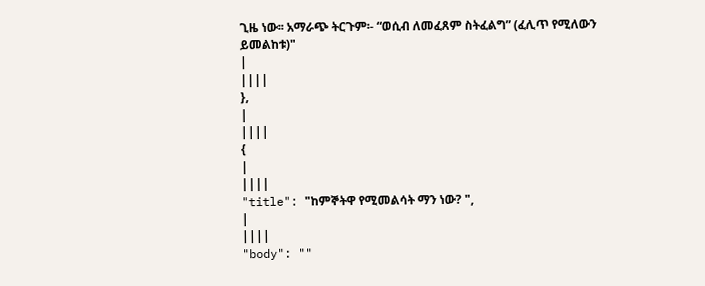ጊዜ ነው፡፡ አማራጭ ትርጉም፡- “ወሲብ ለመፈጸም ስትፈልግ” (ፈሊጥ የሚለውን ይመልከቱ)"
|
||||
},
|
||||
{
|
||||
"title": "ከምኞትዋ የሚመልሳት ማን ነው? ",
|
||||
"body": ""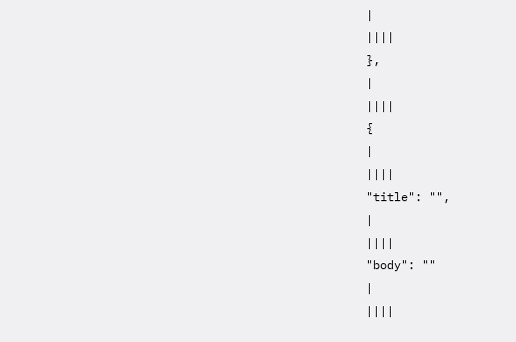|
||||
},
|
||||
{
|
||||
"title": "",
|
||||
"body": ""
|
||||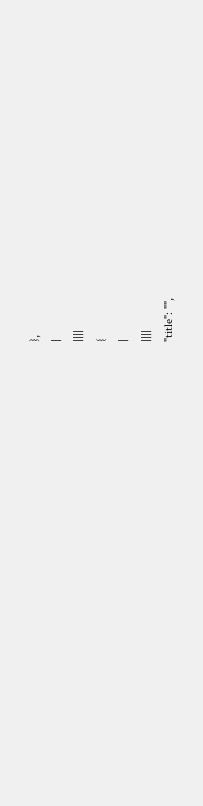},
|
||||
{
|
||||
"title": "",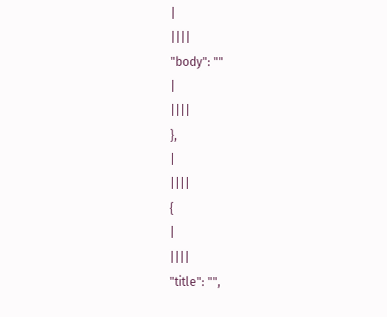|
||||
"body": ""
|
||||
},
|
||||
{
|
||||
"title": "",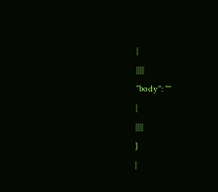|
||||
"body": ""
|
||||
}
|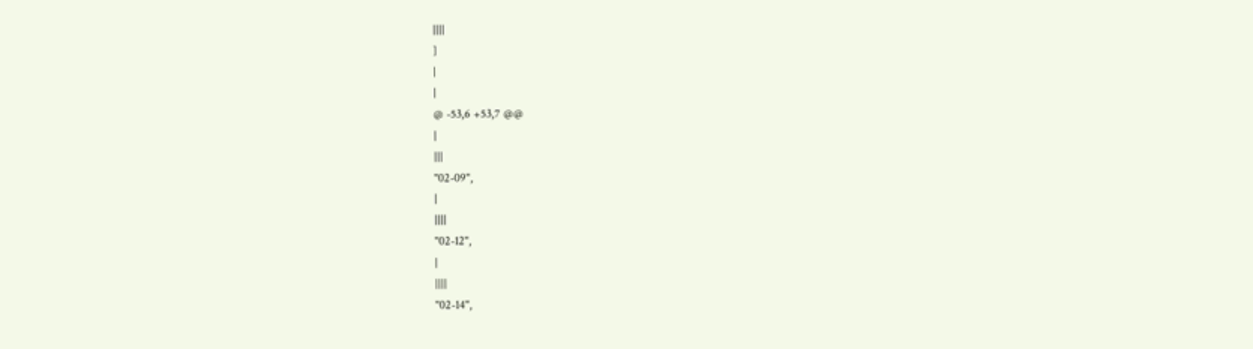||||
]
|
|
@ -53,6 +53,7 @@
|
|||
"02-09",
|
||||
"02-12",
|
||||
"02-14",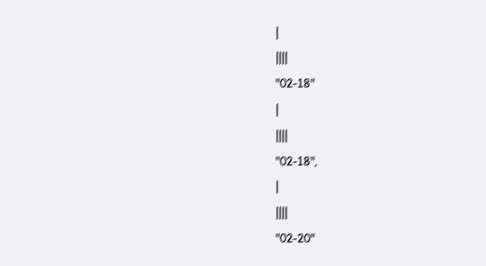|
||||
"02-18"
|
||||
"02-18",
|
||||
"02-20"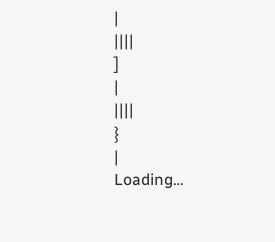|
||||
]
|
||||
}
|
Loading…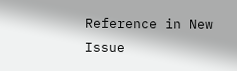Reference in New Issue